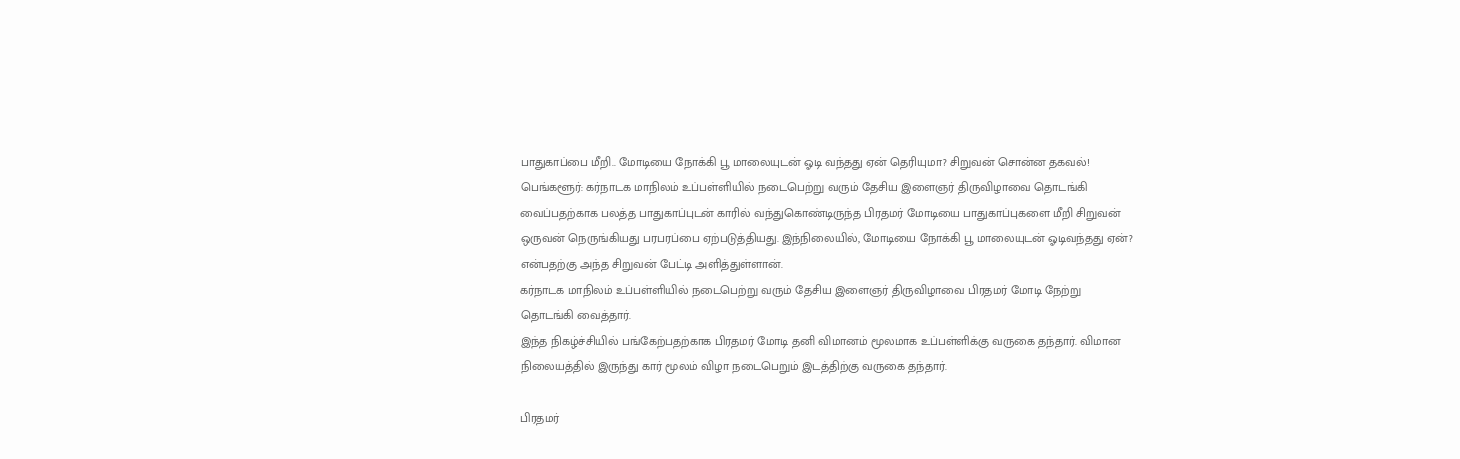பாதுகாப்பை மீறி.. மோடியை நோக்கி பூ மாலையுடன் ஓடி வந்தது ஏன் தெரியுமா? சிறுவன் சொன்ன தகவல்!
பெங்களூர்: கர்நாடக மாநிலம் உப்பள்ளியில் நடைபெற்று வரும் தேசிய இளைஞர் திருவிழாவை தொடங்கி வைப்பதற்காக பலத்த பாதுகாப்புடன் காரில் வந்துகொண்டிருந்த பிரதமர் மோடியை பாதுகாப்புகளை மீறி சிறுவன் ஒருவன் நெருங்கியது பரபரப்பை ஏற்படுத்தியது. இந்நிலையில், மோடியை நோக்கி பூ மாலையுடன் ஓடிவந்தது ஏன்? என்பதற்கு அந்த சிறுவன் பேட்டி அளித்துள்ளான்.
கர்நாடக மாநிலம் உப்பள்ளியில் நடைபெற்று வரும் தேசிய இளைஞர் திருவிழாவை பிரதமர் மோடி நேற்று தொடங்கி வைத்தார்.
இந்த நிகழ்ச்சியில் பங்கேற்பதற்காக பிரதமர் மோடி தனி விமானம் மூலமாக உப்பள்ளிக்கு வருகை தந்தார். விமான நிலையத்தில் இருந்து கார் மூலம் விழா நடைபெறும் இடத்திற்கு வருகை தந்தார்.

பிரதமர்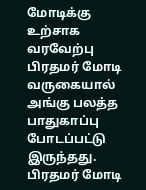மோடிக்கு உற்சாக வரவேற்பு
பிரதமர் மோடி வருகையால் அங்கு பலத்த பாதுகாப்பு போடப்பட்டு இருந்தது. பிரதமர் மோடி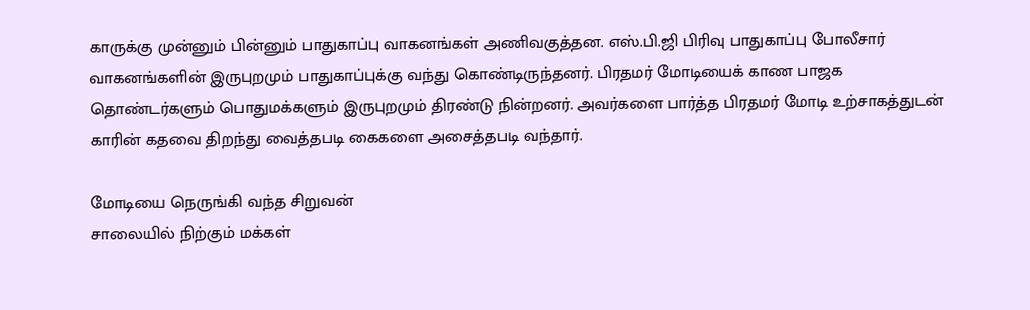காருக்கு முன்னும் பின்னும் பாதுகாப்பு வாகனங்கள் அணிவகுத்தன. எஸ்.பி.ஜி பிரிவு பாதுகாப்பு போலீசார் வாகனங்களின் இருபுறமும் பாதுகாப்புக்கு வந்து கொண்டிருந்தனர். பிரதமர் மோடியைக் காண பாஜக தொண்டர்களும் பொதுமக்களும் இருபுறமும் திரண்டு நின்றனர். அவர்களை பார்த்த பிரதமர் மோடி உற்சாகத்துடன் காரின் கதவை திறந்து வைத்தபடி கைகளை அசைத்தபடி வந்தார்.

மோடியை நெருங்கி வந்த சிறுவன்
சாலையில் நிற்கும் மக்கள்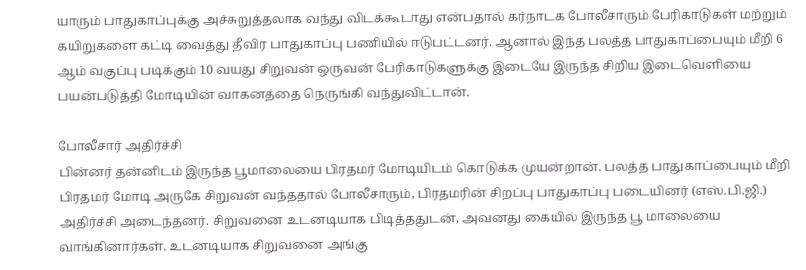யாரும் பாதுகாப்புக்கு அச்சுறுத்தலாக வந்து விடக்கூடாது என்பதால் கர்நாடக போலீசாரும் பேரிகாடுகள் மற்றும் கயிறுகளை கட்டி வைத்து தீவிர பாதுகாப்பு பணியில் ஈடுபட்டனர். ஆனால் இந்த பலத்த பாதுகாப்பையும் மீறி 6 ஆம் வகுப்பு படிக்கும் 10 வயது சிறுவன் ஒருவன் பேரிகாடுகளுக்கு இடையே இருந்த சிறிய இடைவெளியை பயன்படுத்தி மோடியின் வாகனத்தை நெருங்கி வந்துவிட்டான்.

போலீசார் அதிர்ச்சி
பின்னர் தன்னிடம் இருந்த பூமாலையை பிரதமர் மோடியிடம் கொடுக்க முயன்றான். பலத்த பாதுகாப்பையும் மீறி பிரதமர் மோடி அருகே சிறுவன் வந்ததால் போலீசாரும், பிரதமரின் சிறப்பு பாதுகாப்பு படையினர் (எஸ்.பி.ஜி.) அதிர்ச்சி அடைந்தனர். சிறுவனை உடனடியாக பிடித்ததுடன், அவனது கையில் இருந்த பூ மாலையை வாங்கினார்கள். உடனடியாக சிறுவனை அங்கு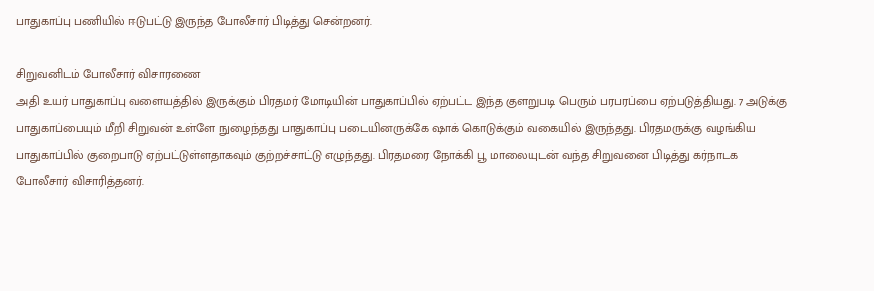பாதுகாப்பு பணியில் ஈடுபட்டு இருந்த போலீசார் பிடித்து சென்றனர்.

சிறுவனிடம் போலீசார் விசாரணை
அதி உயர் பாதுகாப்பு வளையத்தில் இருக்கும் பிரதமர் மோடியின் பாதுகாப்பில் ஏற்பட்ட இந்த குளறுபடி பெரும் பரபரப்பை ஏற்படுத்தியது. 7 அடுக்கு பாதுகாப்பையும் மீறி சிறுவன் உள்ளே நுழைந்தது பாதுகாப்பு படையினருக்கே ஷாக் கொடுக்கும் வகையில் இருந்தது. பிரதமருக்கு வழங்கிய பாதுகாப்பில் குறைபாடு ஏற்பட்டுள்ளதாகவும் குற்றச்சாட்டு எழுந்தது. பிரதமரை நோக்கி பூ மாலையுடன் வந்த சிறுவனை பிடித்து கர்நாடக போலீசார் விசாரித்தனர்.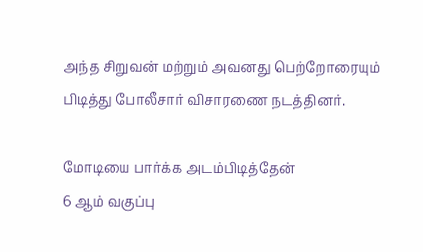அந்த சிறுவன் மற்றும் அவனது பெற்றோரையும் பிடித்து போலீசார் விசாரணை நடத்தினர்.

மோடியை பார்க்க அடம்பிடித்தேன்
6 ஆம் வகுப்பு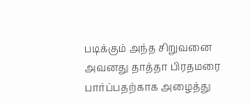படிக்கும் அந்த சிறுவனை அவனது தாத்தா பிரதமரை பார்ப்பதற்காக அழைத்து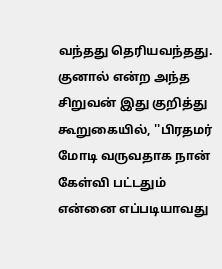வந்தது தெரியவந்தது. குனால் என்ற அந்த சிறுவன் இது குறித்து கூறுகையில், ''பிரதமர் மோடி வருவதாக நான் கேள்வி பட்டதும் என்னை எப்படியாவது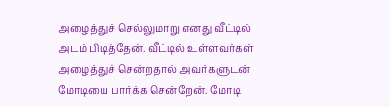அழைத்துச் செல்லுமாறு எனது வீட்டில் அடம் பிடித்தேன். வீட்டில் உள்ளவர்கள் அழைத்துச் சென்றதால் அவர்களுடன் மோடியை பார்க்க சென்றேன். மோடி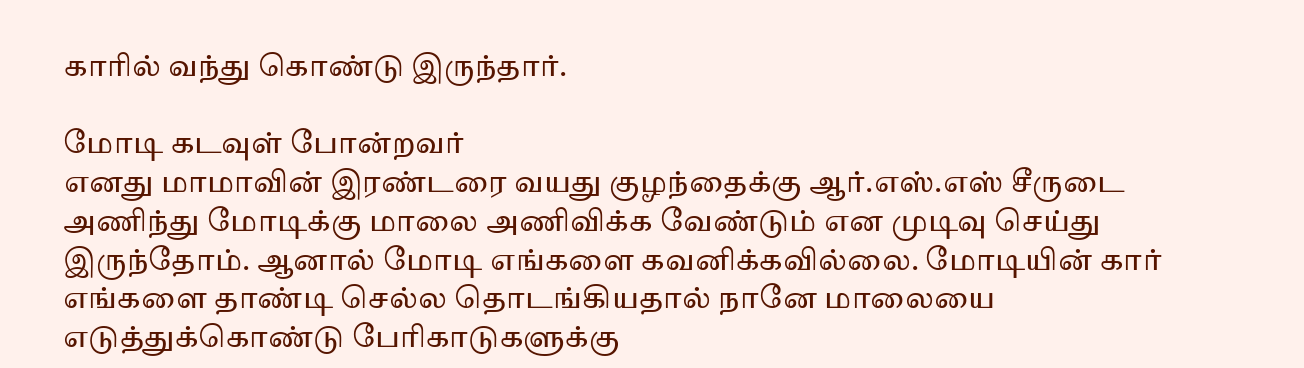காரில் வந்து கொண்டு இருந்தார்.

மோடி கடவுள் போன்றவர்
எனது மாமாவின் இரண்டரை வயது குழந்தைக்கு ஆர்.எஸ்.எஸ் சீருடை அணிந்து மோடிக்கு மாலை அணிவிக்க வேண்டும் என முடிவு செய்து இருந்தோம். ஆனால் மோடி எங்களை கவனிக்கவில்லை. மோடியின் கார் எங்களை தாண்டி செல்ல தொடங்கியதால் நானே மாலையை எடுத்துக்கொண்டு பேரிகாடுகளுக்கு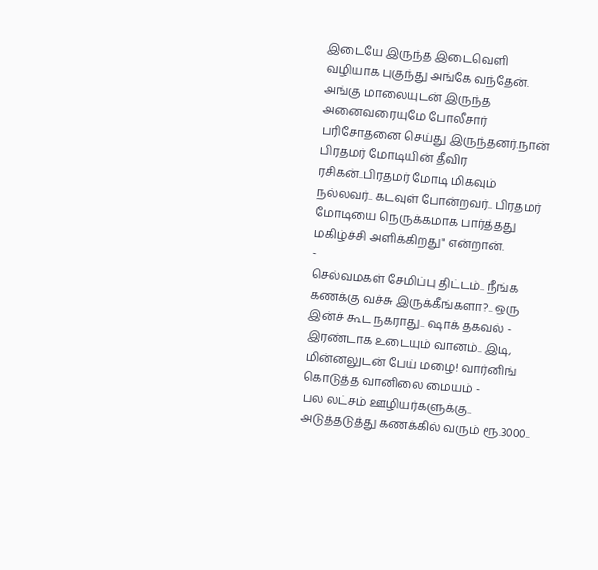இடையே இருந்த இடைவெளி வழியாக புகுந்து அங்கே வந்தேன். அங்கு மாலையுடன் இருந்த அனைவரையுமே போலீசார் பரிசோதனை செய்து இருந்தனர்.நான் பிரதமர் மோடியின் தீவிர ரசிகன்..பிரதமர் மோடி மிகவும் நல்லவர்.. கடவுள் போன்றவர்.. பிரதமர் மோடியை நெருக்கமாக பார்த்தது மகிழ்ச்சி அளிக்கிறது" என்றான்.
-
செல்வமகள் சேமிப்பு திட்டம்.. நீங்க கணக்கு வச்சு இருக்கீங்களா?.. ஒரு இன்ச் கூட நகராது.. ஷாக் தகவல் -
இரண்டாக உடையும் வானம்.. இடி, மின்னலுடன் பேய் மழை! வார்னிங் கொடுத்த வானிலை மையம் -
பல லட்சம் ஊழியர்களுக்கு.. அடுத்தடுத்து கணக்கில் வரும் ரூ.3000..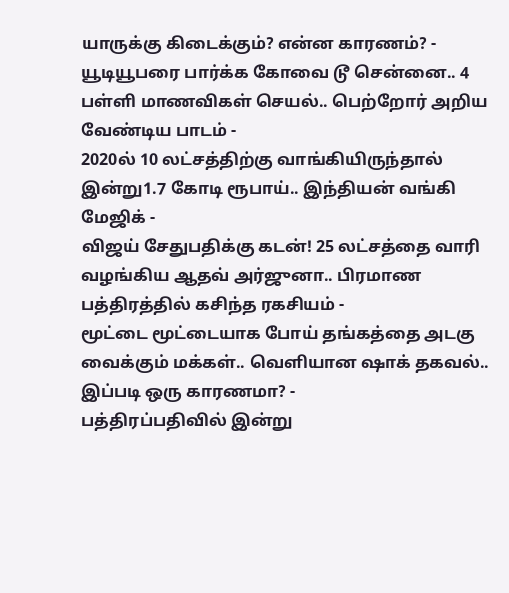யாருக்கு கிடைக்கும்? என்ன காரணம்? -
யூடியூபரை பார்க்க கோவை டூ சென்னை.. 4 பள்ளி மாணவிகள் செயல்.. பெற்றோர் அறிய வேண்டிய பாடம் -
2020ல் 10 லட்சத்திற்கு வாங்கியிருந்தால் இன்று1.7 கோடி ரூபாய்.. இந்தியன் வங்கி மேஜிக் -
விஜய் சேதுபதிக்கு கடன்! 25 லட்சத்தை வாரி வழங்கிய ஆதவ் அர்ஜுனா.. பிரமாண பத்திரத்தில் கசிந்த ரகசியம் -
மூட்டை மூட்டையாக போய் தங்கத்தை அடகு வைக்கும் மக்கள்.. வெளியான ஷாக் தகவல்.. இப்படி ஒரு காரணமா? -
பத்திரப்பதிவில் இன்று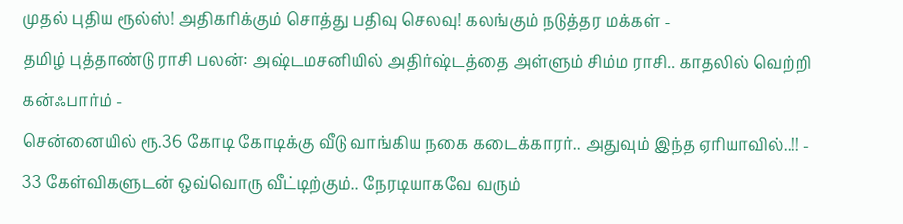முதல் புதிய ரூல்ஸ்! அதிகரிக்கும் சொத்து பதிவு செலவு! கலங்கும் நடுத்தர மக்கள் -
தமிழ் புத்தாண்டு ராசி பலன்: அஷ்டமசனியில் அதிர்ஷ்டத்தை அள்ளும் சிம்ம ராசி.. காதலில் வெற்றி கன்ஃபார்ம் -
சென்னையில் ரூ.36 கோடி கோடிக்கு வீடு வாங்கிய நகை கடைக்காரர்.. அதுவும் இந்த ஏரியாவில்..!! -
33 கேள்விகளுடன் ஒவ்வொரு வீட்டிற்கும்.. நேரடியாகவே வரும்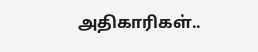அதிகாரிகள்..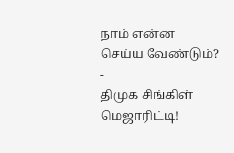நாம் என்ன செய்ய வேண்டும்? -
திமுக சிங்கிள் மெஜாரிட்டி!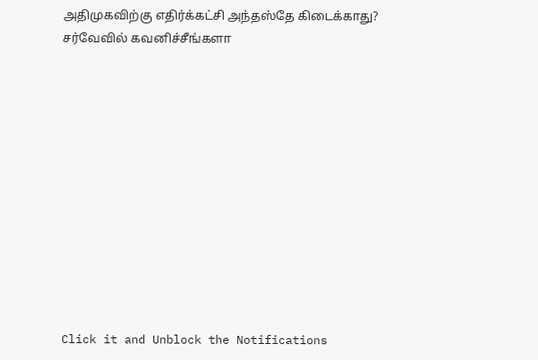அதிமுகவிற்கு எதிர்க்கட்சி அந்தஸ்தே கிடைக்காது? சர்வேவில் கவனிச்சீங்களா












Click it and Unblock the Notifications